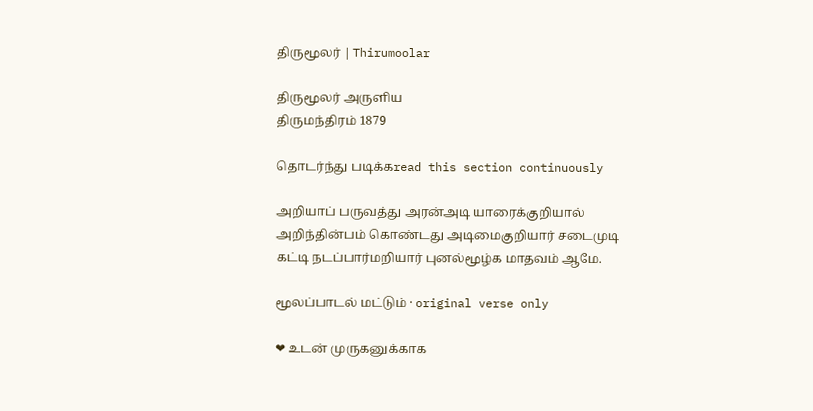திருமூலர் | Thirumoolar

திருமூலர் அருளிய
திருமந்திரம் 1879

தொடர்ந்து படிக்கread this section continuously

அறியாப் பருவத்து அரன்அடி யாரைக்குறியால் அறிந்தின்பம் கொண்டது அடிமைகுறியார் சடைமுடி கட்டி நடப்பார்மறியார் புனல்மூழ்க மாதவம் ஆமே.

மூலப்பாடல் மட்டும் · original verse only

❤ உடன் முருகனுக்காக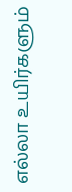எல்லா உயிர்களும்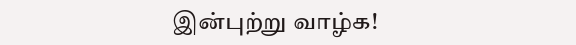இன்புற்று வாழ்க!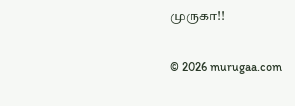முருகா!!

© 2026 murugaa.com